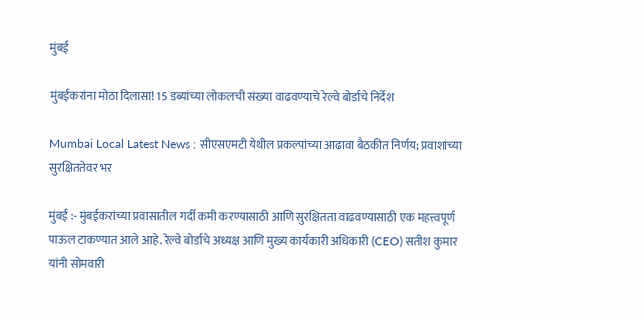मुंबई

मुंबईकरांना मोठा दिलासा! 15 डब्यांच्या लोकलची संख्या वाढवण्याचे रेल्वे बोर्डाचे निर्देश

Mumbai Local Latest News : सीएसएमटी येथील प्रकल्पांच्या आढावा बैठकीत निर्णय; प्रवाशांच्या सुरक्षिततेवर भर

मुंबई :- मुंबईकरांच्या प्रवासातील गर्दी कमी करण्यासाठी आणि सुरक्षितता वाढवण्यासाठी एक महत्त्वपूर्ण पाऊल टाकण्यात आले आहे. रेल्वे बोर्डाचे अध्यक्ष आणि मुख्य कार्यकारी अधिकारी (CEO) सतीश कुमार यांनी सोमवारी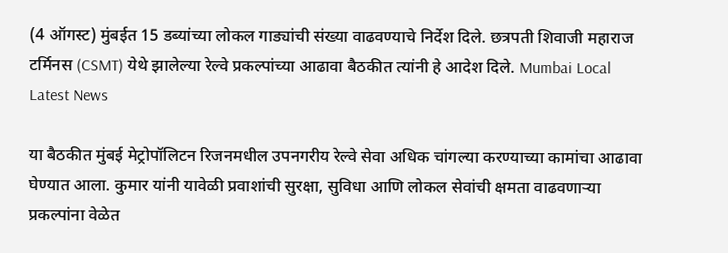(4 ऑगस्ट) मुंबईत 15 डब्यांच्या लोकल गाड्यांची संख्या वाढवण्याचे निर्देश दिले. छत्रपती शिवाजी महाराज टर्मिनस (CSMT) येथे झालेल्या रेल्वे प्रकल्पांच्या आढावा बैठकीत त्यांनी हे आदेश दिले. Mumbai Local Latest News

या बैठकीत मुंबई मेट्रोपॉलिटन रिजनमधील उपनगरीय रेल्वे सेवा अधिक चांगल्या करण्याच्या कामांचा आढावा घेण्यात आला. कुमार यांनी यावेळी प्रवाशांची सुरक्षा, सुविधा आणि लोकल सेवांची क्षमता वाढवणाऱ्या प्रकल्पांना वेळेत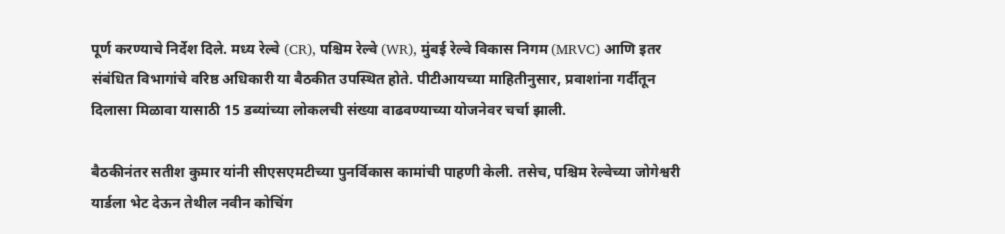पूर्ण करण्याचे निर्देश दिले. मध्य रेल्वे (CR), पश्चिम रेल्वे (WR), मुंबई रेल्वे विकास निगम (MRVC) आणि इतर संबंधित विभागांचे वरिष्ठ अधिकारी या बैठकीत उपस्थित होते. पीटीआयच्या माहितीनुसार, प्रवाशांना गर्दीतून दिलासा मिळावा यासाठी 15 डब्यांच्या लोकलची संख्या वाढवण्याच्या योजनेवर चर्चा झाली.

बैठकीनंतर सतीश कुमार यांनी सीएसएमटीच्या पुनर्विकास कामांची पाहणी केली. तसेच, पश्चिम रेल्वेच्या जोगेश्वरी यार्डला भेट देऊन तेथील नवीन कोचिंग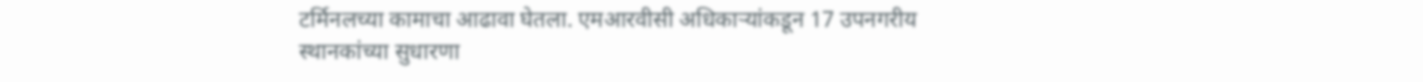टर्मिनलच्या कामाचा आढावा घेतला. एमआरवीसी अधिकाऱ्यांकडून 17 उपनगरीय स्थानकांच्या सुधारणा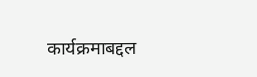कार्यक्रमाबद्दल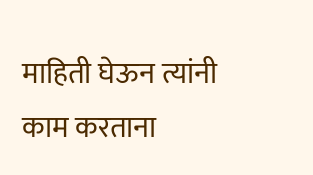माहिती घेऊन त्यांनी काम करताना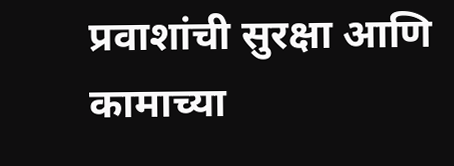प्रवाशांची सुरक्षा आणि कामाच्या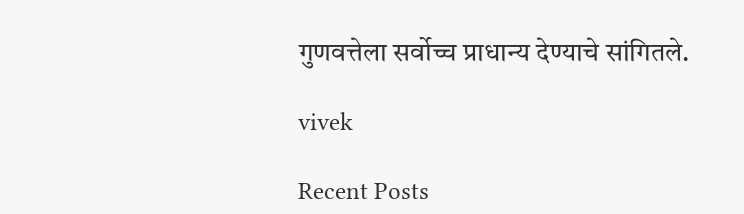गुणवत्तेला सर्वोच्च प्राधान्य देण्याचे सांगितले.

vivek

Recent Posts